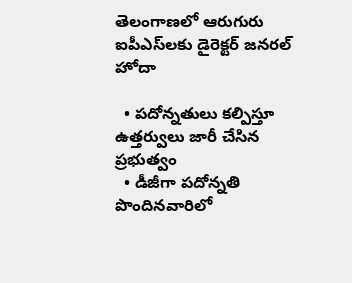తెలంగాణలో ఆరుగురు ఐపీఎస్‌లకు డైరెక్టర్ జనరల్ హోదా

  • పదోన్నతులు కల్పిస్తూ ఉత్తర్వులు జారీ చేసిన ప్రభుత్వం
  • డీజీగా పదోన్నతి పొందినవారిలో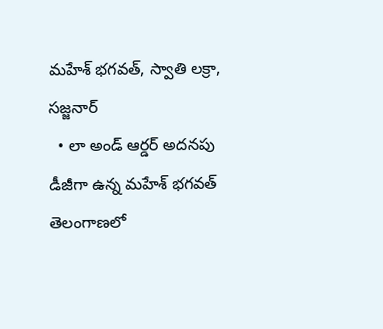మహేశ్ భగవత్, స్వాతి లక్రా, సజ్జనార్
  • లా అండ్ ఆర్డర్ అదనపు డీజీగా ఉన్న మహేశ్ భగవత్
తెలంగాణలో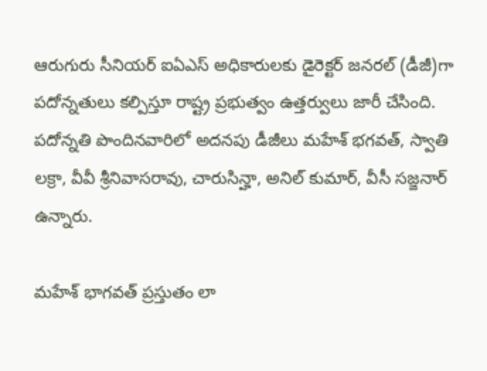ఆరుగురు సీనియర్ ఐఏఎస్ అధికారులకు డైరెక్టర్ జనరల్ (డీజీ)గా పదోన్నతులు కల్పిస్తూ రాష్ట్ర ప్రభుత్వం ఉత్తర్వులు జారీ చేసింది. పదోన్నతి పొందినవారిలో అదనపు డీజీలు మహేశ్ భగవత్, స్వాతి లక్రా, వీవీ శ్రీనివాసరావు, చారుసిన్హా, అనిల్ కుమార్, వీసీ సజ్జనార్ ఉన్నారు.

మహేశ్ భాగవత్ ప్రస్తుతం లా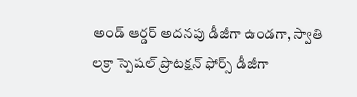అండ్ ఆర్డర్ అదనపు డీజీగా ఉండగా, స్వాతి లక్రా స్పెషల్ ప్రొటక్షన్ ఫోర్స్ డీజీగా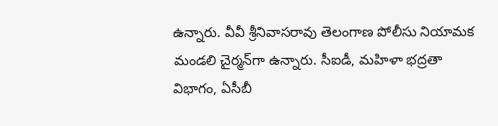ఉన్నారు. వీవీ శ్రీనివాసరావు తెలంగాణ పోలీసు నియామక మండలి చైర్మన్‌గా ఉన్నారు. సీఐడీ, మహిళా భద్రతా విభాగం, ఏసీబీ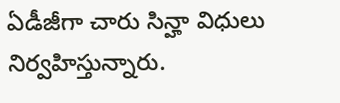ఏడీజీగా చారు సిన్హా విధులు నిర్వహిస్తున్నారు.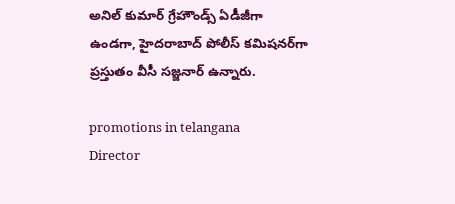అనిల్ కుమార్ గ్రేహౌండ్స్ ఏడీజీగా ఉండగా, హైదరాబాద్ పోలీస్ కమిషనర్‌గా ప్రస్తుతం వీసీ సజ్జనార్ ఉన్నారు.

promotions in telangana
Director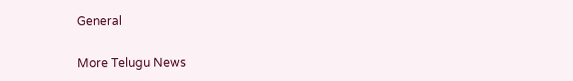General

More Telugu News